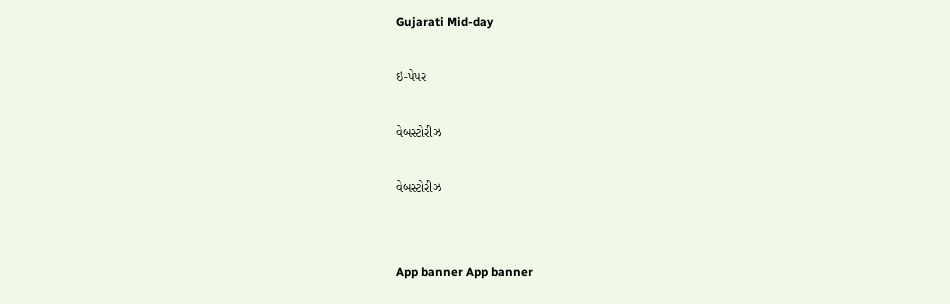Gujarati Mid-day

ઇ-પેપર

વેબસ્ટોરીઝ

વેબસ્ટોરીઝ


App banner App banner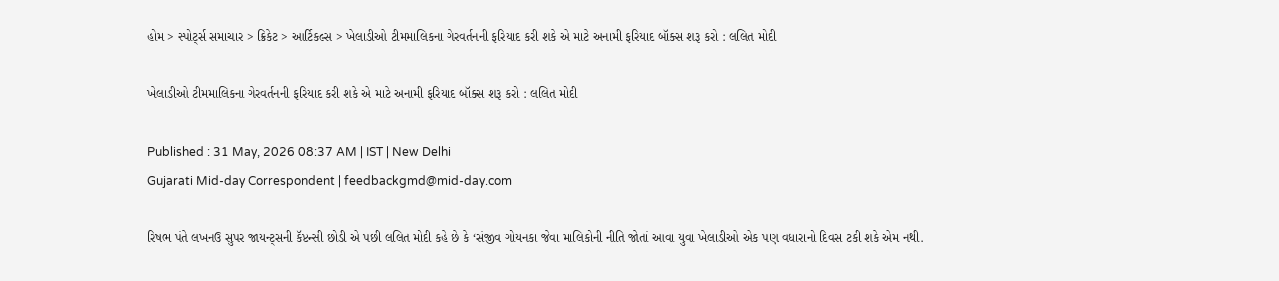હોમ > સ્પોર્ટ્સ સમાચાર > ક્રિકેટ > આર્ટિકલ્સ > ખેલાડીઓ ટીમમાલિકના ગેરવર્તનની ફરિયાદ કરી શકે એ માટે અનામી ફરિયાદ બૉક્સ શરૂ કરો : લલિત મોદી

ખેલાડીઓ ટીમમાલિકના ગેરવર્તનની ફરિયાદ કરી શકે એ માટે અનામી ફરિયાદ બૉક્સ શરૂ કરો : લલિત મોદી

Published : 31 May, 2026 08:37 AM | IST | New Delhi
Gujarati Mid-day Correspondent | feedbackgmd@mid-day.com

રિષભ પંતે લખનઉ સુપર જાયન્ટ્સની કૅપ્ટન્સી છોડી એ પછી લલિત મોદી કહે છે કે ‘સંજીવ ગોયનકા જેવા માલિકોની નીતિ જોતાં આવા યુવા ખેલાડીઓ એક પણ વધારાનો દિવસ ટકી શકે એમ નથી.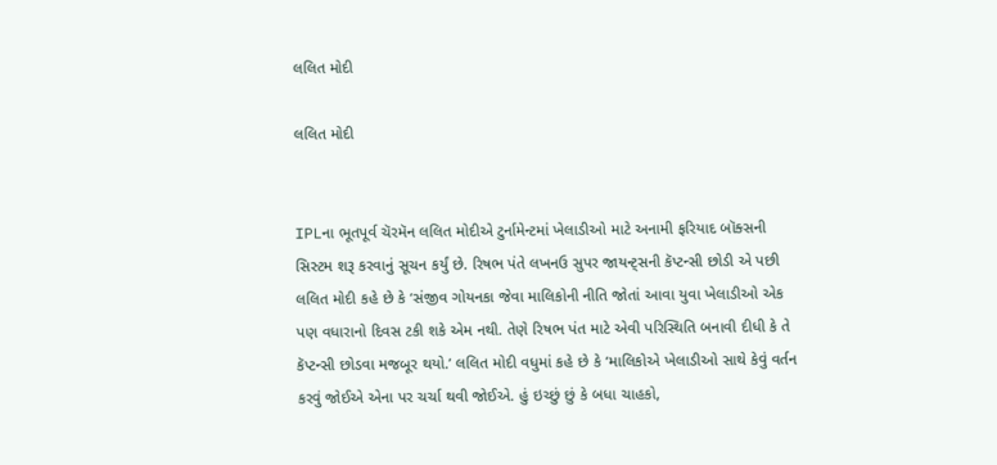લલિત મોદી

લલિત મોદી


IPLના ભૂતપૂર્વ ચૅરમૅન લલિત મોદીએ ટુર્નામેન્ટમાં ખેલાડીઓ માટે અનામી ફરિયાદ બૉક્સની સિસ્ટમ શરૂ કરવાનું સૂચન કર્યું છે. રિષભ પંતે લખનઉ સુપર જાયન્ટ્સની કૅપ્ટન્સી છોડી એ પછી લલિત મોદી કહે છે કે ‘સંજીવ ગોયનકા જેવા માલિકોની નીતિ જોતાં આવા યુવા ખેલાડીઓ એક પણ વધારાનો દિવસ ટકી શકે એમ નથી. તેણે રિષભ પંત માટે એવી પરિસ્થિતિ બનાવી દીધી કે તે કૅપ્ટન્સી છોડવા મજબૂર થયો.’ લલિત મોદી વધુમાં કહે છે કે ‘માલિકોએ ખેલાડીઓ સાથે કેવું વર્તન કરવું જોઈએ એના પર ચર્ચા થવી જોઈએ. હું ઇચ્છું છું કે બધા ચાહકો,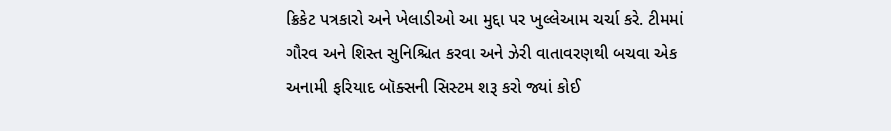ક્રિકેટ પત્રકારો અને ખેલાડીઓ આ મુદ્દા પર ખુલ્લેઆમ ચર્ચા કરે. ટીમમાં ગૌરવ અને શિસ્ત સુનિ‌શ્ચિત કરવા અને ઝેરી વાતાવરણથી બચવા એક અનામી ફરિયાદ બૉક્સની સિસ્ટમ શરૂ કરો જ્યાં કોઈ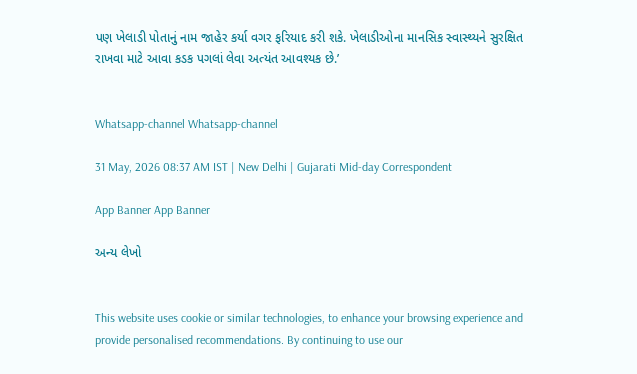પણ ખેલાડી પોતાનું નામ જાહેર કર્યા વગર ફરિયાદ કરી શકે. ખેલાડીઓના માનસિક સ્વાસ્થ્યને સુરક્ષિત રાખવા માટે આવા કડક પગલાં લેવા અત્યંત આવશ્યક છે.’


Whatsapp-channel Whatsapp-channel

31 May, 2026 08:37 AM IST | New Delhi | Gujarati Mid-day Correspondent

App Banner App Banner

અન્ય લેખો


This website uses cookie or similar technologies, to enhance your browsing experience and provide personalised recommendations. By continuing to use our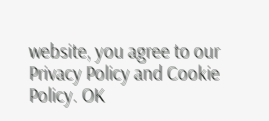website, you agree to our Privacy Policy and Cookie Policy. OK